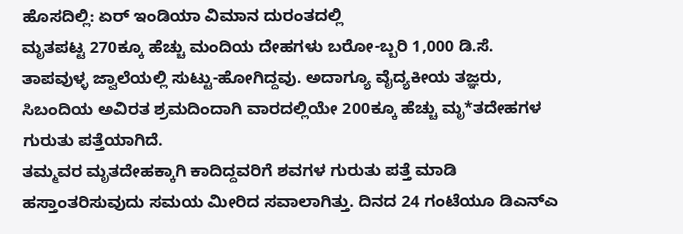ಹೊಸದಿಲ್ಲಿ: ಏರ್ ಇಂಡಿಯಾ ವಿಮಾನ ದುರಂತದಲ್ಲಿ
ಮೃತಪಟ್ಟ 270ಕ್ಕೂ ಹೆಚ್ಚು ಮಂದಿಯ ದೇಹಗಳು ಬರೋ-ಬ್ಬರಿ 1,000 ಡಿ.ಸೆ. ತಾಪವುಳ್ಳ ಜ್ವಾಲೆಯಲ್ಲಿ ಸುಟ್ಟು-ಹೋಗಿದ್ದವು. ಅದಾಗ್ಯೂ ವೈದ್ಯಕೀಯ ತಜ್ಞರು, ಸಿಬಂದಿಯ ಅವಿರತ ಶ್ರಮದಿಂದಾಗಿ ವಾರದಲ್ಲಿಯೇ 200ಕ್ಕೂ ಹೆಚ್ಚು ಮೃ*ತದೇಹಗಳ ಗುರುತು ಪತ್ತೆಯಾಗಿದೆ.
ತಮ್ಮವರ ಮೃತದೇಹಕ್ಕಾಗಿ ಕಾದಿದ್ದವರಿಗೆ ಶವಗಳ ಗುರುತು ಪತ್ತೆ ಮಾಡಿ ಹಸ್ತಾಂತರಿಸುವುದು ಸಮಯ ಮೀರಿದ ಸವಾಲಾಗಿತ್ತು. ದಿನದ 24 ಗಂಟೆಯೂ ಡಿಎನ್ಎ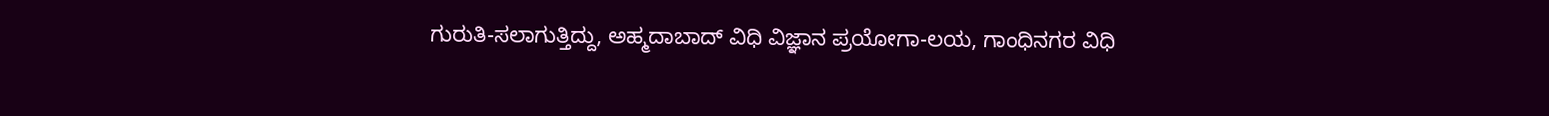ಗುರುತಿ-ಸಲಾಗುತ್ತಿದ್ದು, ಅಹ್ಮದಾಬಾದ್ ವಿಧಿ ವಿಜ್ಞಾನ ಪ್ರಯೋಗಾ-ಲಯ, ಗಾಂಧಿನಗರ ವಿಧಿ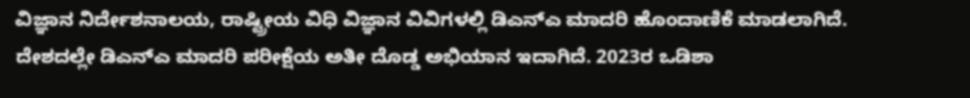ವಿಜ್ಞಾನ ನಿರ್ದೇಶನಾಲಯ, ರಾಷ್ಟ್ರೀಯ ವಿಧಿ ವಿಜ್ಞಾನ ವಿವಿಗಳಲ್ಲಿ ಡಿಎನ್ಎ ಮಾದರಿ ಹೊಂದಾಣಿಕೆ ಮಾಡಲಾಗಿದೆ.
ದೇಶದಲ್ಲೇ ಡಿಎನ್ಎ ಮಾದರಿ ಪರೀಕ್ಷೆಯ ಅತೀ ದೊಡ್ಡ ಅಭಿಯಾನ ಇದಾಗಿದೆ. 2023ರ ಒಡಿಶಾ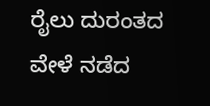ರೈಲು ದುರಂತದ ವೇಳೆ ನಡೆದ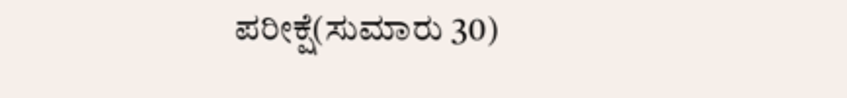ಪರೀಕ್ಷೆ(ಸುಮಾರು 30)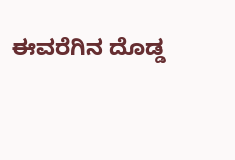ಈವರೆಗಿನ ದೊಡ್ಡ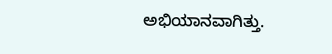ಅಭಿಯಾನವಾಗಿತ್ತು.